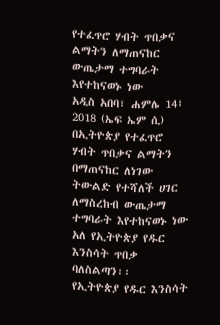የተፈጥሮ ሃብት ጥበቃና ልማትን ለማጠናከር ውጤታማ ተግባራት እየተከናወኑ ነው
አዲስ አበባ፣ ሐምሌ 14፣ 2018 (ኤፍ ኤም ሲ) በኢትዮጵያ የተፈጥሮ ሃብት ጥበቃና ልማትን በማጠናከር ለነገው ትውልድ የተሻለች ሀገር ለማስረከብ ውጤታማ ተግባራት እየተከናወኑ ነው አለ የኢትዮጵያ የዱር እንስሳት ጥበቃ ባለስልጣን፡፡
የኢትዮጵያ የዱር እንስሳት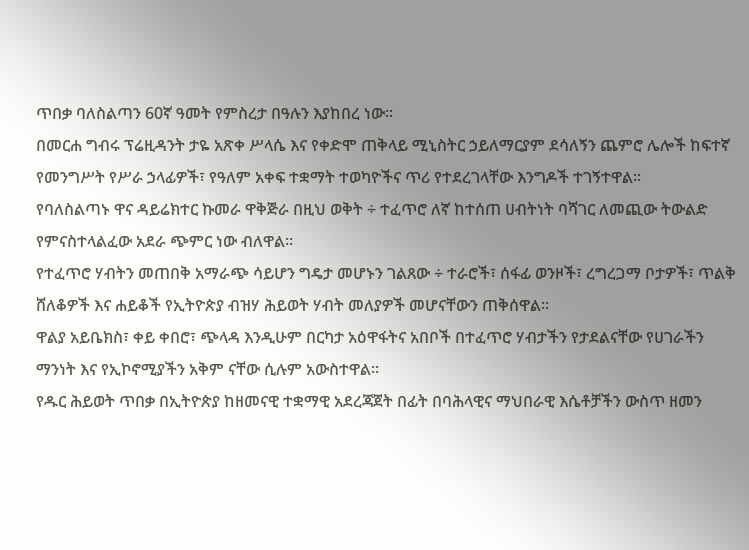ጥበቃ ባለስልጣን 60ኛ ዓመት የምስረታ በዓሉን እያከበረ ነው፡፡
በመርሐ ግብሩ ፕሬዚዳንት ታዬ አጽቀ ሥላሴ እና የቀድሞ ጠቅላይ ሚኒስትር ኃይለማርያም ደሳለኝን ጨምሮ ሌሎች ከፍተኛ የመንግሥት የሥራ ኃላፊዎች፣ የዓለም አቀፍ ተቋማት ተወካዮችና ጥሪ የተደረገላቸው እንግዶች ተገኝተዋል።
የባለስልጣኑ ዋና ዳይሬክተር ኩመራ ዋቅጅራ በዚህ ወቅት ÷ ተፈጥሮ ለኛ ከተሰጠ ሀብትነት ባሻገር ለመጪው ትውልድ የምናስተላልፈው አደራ ጭምር ነው ብለዋል፡፡
የተፈጥሮ ሃብትን መጠበቅ አማራጭ ሳይሆን ግዴታ መሆኑን ገልጸው ÷ ተራሮች፣ ሰፋፊ ወንዞች፣ ረግረጋማ ቦታዎች፣ ጥልቅ ሸለቆዎች እና ሐይቆች የኢትዮጵያ ብዝሃ ሕይወት ሃብት መለያዎች መሆናቸውን ጠቅሰዋል፡፡
ዋልያ አይቤክስ፣ ቀይ ቀበሮ፣ ጭላዳ እንዲሁም በርካታ አዕዋፋትና አበቦች በተፈጥሮ ሃብታችን የታደልናቸው የሀገራችን ማንነት እና የኢኮኖሚያችን አቅም ናቸው ሲሉም አውስተዋል፡፡
የዱር ሕይወት ጥበቃ በኢትዮጵያ ከዘመናዊ ተቋማዊ አደረጃጀት በፊት በባሕላዊና ማህበራዊ እሴቶቻችን ውስጥ ዘመን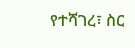የተሻገረ፣ ስር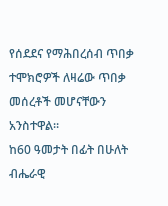የሰደደና የማሕበረሰብ ጥበቃ ተሞክሮዎች ለዛሬው ጥበቃ መሰረቶች መሆናቸውን አንስተዋል።
ከ60 ዓመታት በፊት በሁለት ብሔራዊ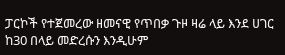ፓርኮች የተጀመረው ዘመናዊ የጥበቃ ጉዞ ዛሬ ላይ እንደ ሀገር ከ30 በላይ መድረሱን እንዲሁም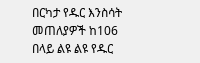በርካታ የዱር እንስሳት መጠለያዎች ከ106 በላይ ልዩ ልዩ የዱር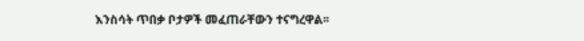እንስሳት ጥበቃ ቦታዎች መፈጠራቸውን ተናግረዋል፡፡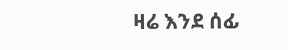ዛሬ እንደ ሰፊ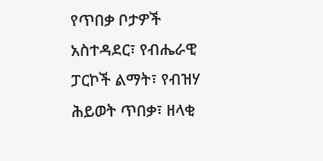የጥበቃ ቦታዎች አስተዳደር፣ የብሔራዊ ፓርኮች ልማት፣ የብዝሃ ሕይወት ጥበቃ፣ ዘላቂ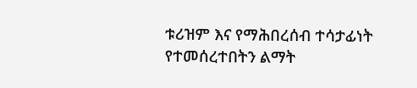ቱሪዝም እና የማሕበረሰብ ተሳታፊነት የተመሰረተበትን ልማት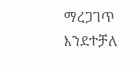ማረጋገጥ እንደተቻለ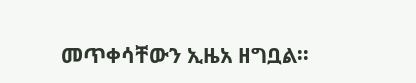መጥቀሳቸውን ኢዜአ ዘግቧል፡፡